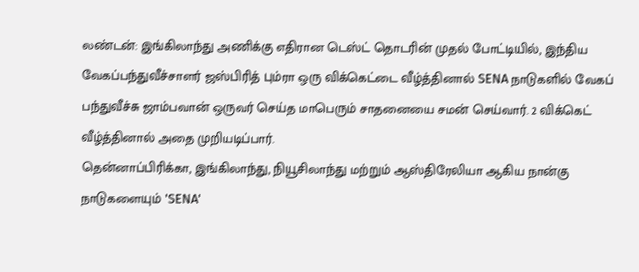லண்டன்: இங்கிலாந்து அணிக்கு எதிரான டெஸ்ட் தொடரின் முதல் போட்டியில், இந்திய வேகப்பந்துவீச்சாளர் ஜஸ்பிரித் பும்ரா ஒரு விக்கெட்டை வீழ்த்தினால் SENA நாடுகளில் வேகப் பந்துவீச்சு ஜாம்பவான் ஒருவர் செய்த மாபெரும் சாதனையை சமன் செய்வார். 2 விக்கெட் வீழ்த்தினால் அதை முறியடிப்பார்.
தென்னாப்பிரிக்கா, இங்கிலாந்து, நியூசிலாந்து மற்றும் ஆஸ்திரேலியா ஆகிய நான்கு நாடுகளையும் 'SENA'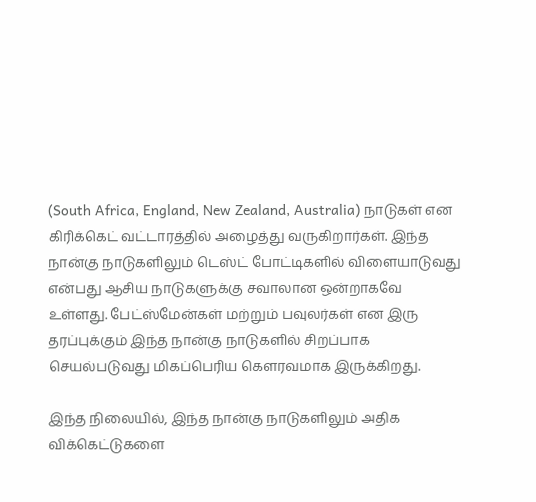(South Africa, England, New Zealand, Australia) நாடுகள் என கிரிக்கெட் வட்டாரத்தில் அழைத்து வருகிறார்கள். இந்த நான்கு நாடுகளிலும் டெஸ்ட் போட்டிகளில் விளையாடுவது என்பது ஆசிய நாடுகளுக்கு சவாலான ஒன்றாகவே உள்ளது. பேட்ஸ்மேன்கள் மற்றும் பவுலர்கள் என இரு தரப்புக்கும் இந்த நான்கு நாடுகளில் சிறப்பாக செயல்படுவது மிகப்பெரிய கெளரவமாக இருக்கிறது.

இந்த நிலையில், இந்த நான்கு நாடுகளிலும் அதிக விக்கெட்டுகளை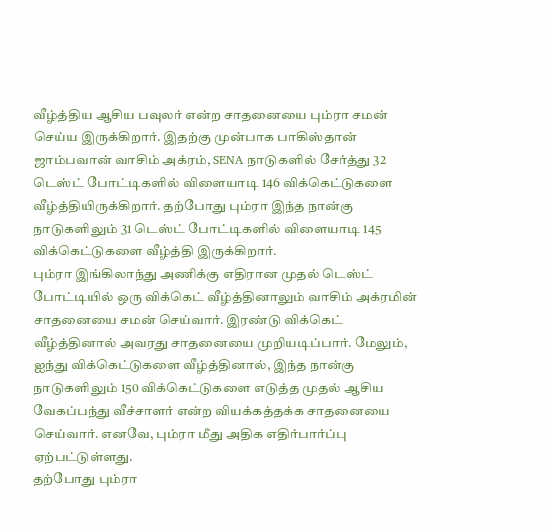வீழ்த்திய ஆசிய பவுலர் என்ற சாதனையை பும்ரா சமன் செய்ய இருக்கிறார். இதற்கு முன்பாக பாகிஸ்தான் ஜாம்பவான் வாசிம் அக்ரம், SENA நாடுகளில் சேர்த்து 32 டெஸ்ட் போட்டிகளில் விளையாடி 146 விக்கெட்டுகளை வீழ்த்தியிருக்கிறார். தற்போது பும்ரா இந்த நான்கு நாடுகளிலும் 31 டெஸ்ட் போட்டிகளில் விளையாடி 145 விக்கெட்டுகளை வீழ்த்தி இருக்கிறார்.
பும்ரா இங்கிலாந்து அணிக்கு எதிரான முதல் டெஸ்ட் போட்டியில் ஒரு விக்கெட் வீழ்த்தினாலும் வாசிம் அக்ரமின் சாதனையை சமன் செய்வார். இரண்டு விக்கெட் வீழ்த்தினால் அவரது சாதனையை முறியடிப்பார். மேலும், ஐந்து விக்கெட்டுகளை வீழ்த்தினால், இந்த நான்கு நாடுகளிலும் 150 விக்கெட்டுகளை எடுத்த முதல் ஆசிய வேகப்பந்து வீச்சாளர் என்ற வியக்கத்தக்க சாதனையை செய்வார். எனவே, பும்ரா மீது அதிக எதிர்பார்ப்பு ஏற்பட்டுள்ளது.
தற்போது பும்ரா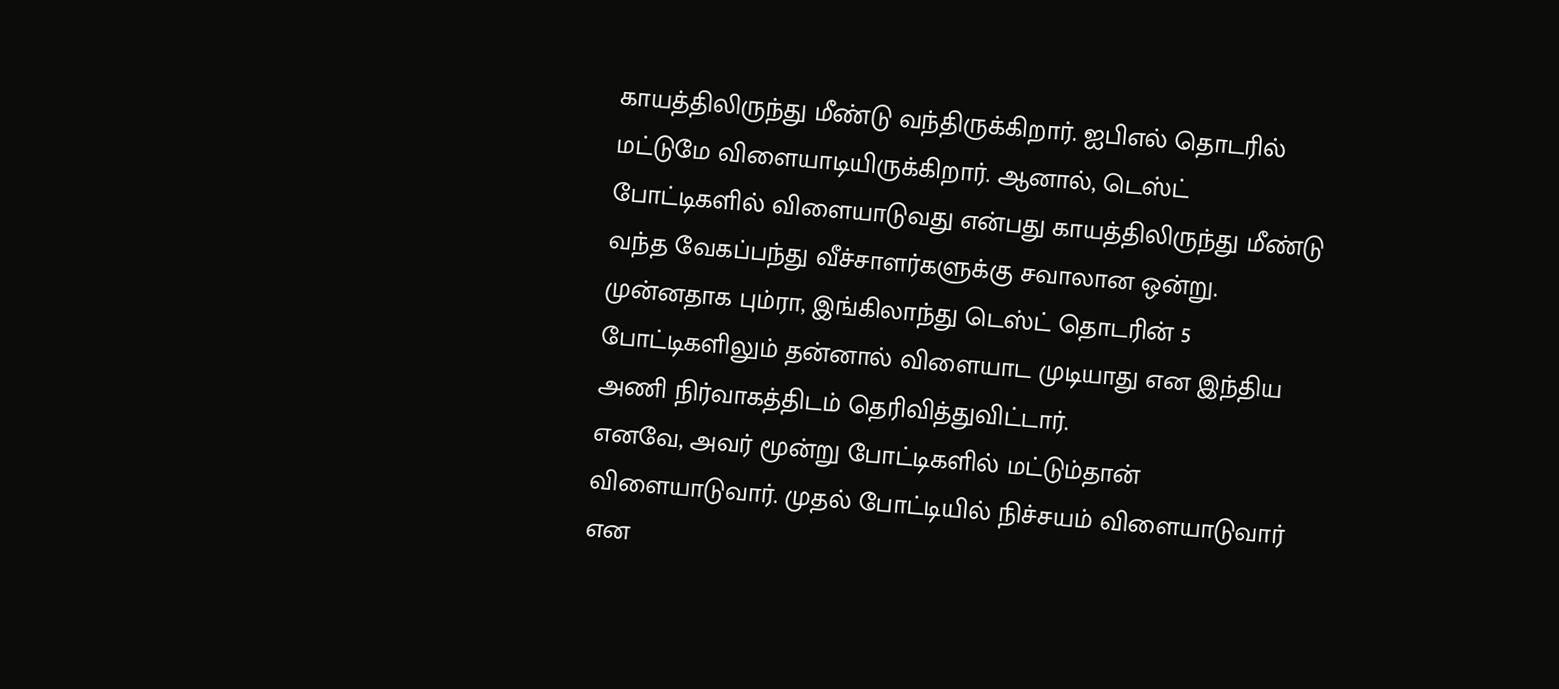காயத்திலிருந்து மீண்டு வந்திருக்கிறார். ஐபிஎல் தொடரில் மட்டுமே விளையாடியிருக்கிறார். ஆனால், டெஸ்ட் போட்டிகளில் விளையாடுவது என்பது காயத்திலிருந்து மீண்டு வந்த வேகப்பந்து வீச்சாளர்களுக்கு சவாலான ஒன்று. முன்னதாக பும்ரா, இங்கிலாந்து டெஸ்ட் தொடரின் 5 போட்டிகளிலும் தன்னால் விளையாட முடியாது என இந்திய அணி நிர்வாகத்திடம் தெரிவித்துவிட்டார்.
எனவே, அவர் மூன்று போட்டிகளில் மட்டும்தான் விளையாடுவார். முதல் போட்டியில் நிச்சயம் விளையாடுவார் என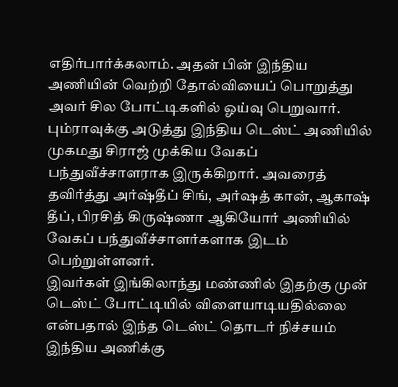எதிர்பார்க்கலாம். அதன் பின் இந்திய அணியின் வெற்றி தோல்வியைப் பொறுத்து அவர் சில போட்டிகளில் ஓய்வு பெறுவார். பும்ராவுக்கு அடுத்து இந்திய டெஸ்ட் அணியில் முகமது சிராஜ் முக்கிய வேகப் பந்துவீச்சாளராக இருக்கிறார். அவரைத் தவிர்த்து அர்ஷ்தீப் சிங், அர்ஷத் கான், ஆகாஷ் தீப், பிரசித் கிருஷ்ணா ஆகியோர் அணியில் வேகப் பந்துவீச்சாளர்களாக இடம் பெற்றுள்ளனர்.
இவர்கள் இங்கிலாந்து மண்ணில் இதற்கு முன் டெஸ்ட் போட்டியில் விளையாடியதில்லை என்பதால் இந்த டெஸ்ட் தொடர் நிச்சயம் இந்திய அணிக்கு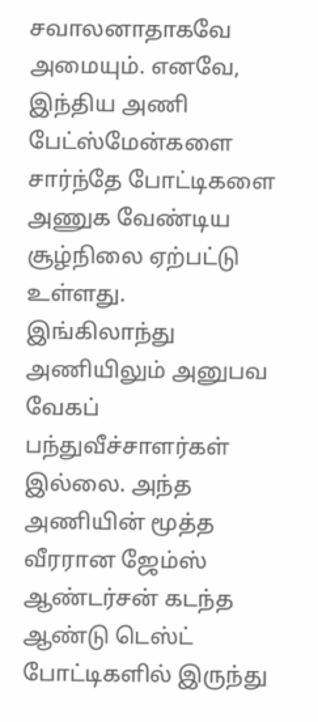சவாலனாதாகவே அமையும். எனவே, இந்திய அணி பேட்ஸ்மேன்களை சார்ந்தே போட்டிகளை அணுக வேண்டிய சூழ்நிலை ஏற்பட்டு உள்ளது.
இங்கிலாந்து அணியிலும் அனுபவ வேகப் பந்துவீச்சாளர்கள் இல்லை. அந்த அணியின் மூத்த வீரரான ஜேம்ஸ் ஆண்டர்சன் கடந்த ஆண்டு டெஸ்ட் போட்டிகளில் இருந்து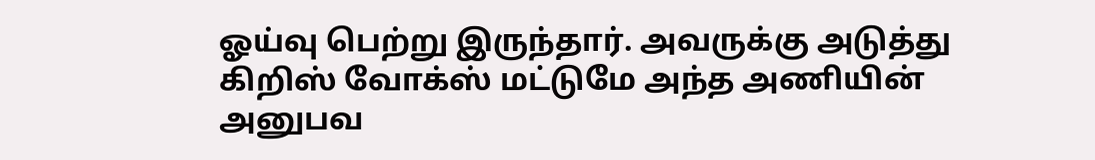ஓய்வு பெற்று இருந்தார். அவருக்கு அடுத்து கிறிஸ் வோக்ஸ் மட்டுமே அந்த அணியின் அனுபவ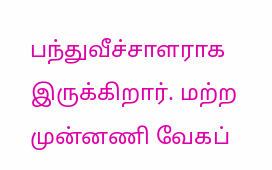பந்துவீச்சாளராக இருக்கிறார். மற்ற முன்னணி வேகப்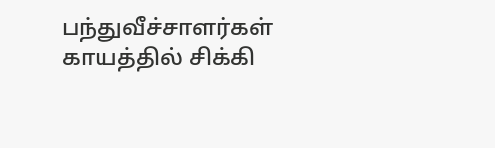பந்துவீச்சாளர்கள் காயத்தில் சிக்கி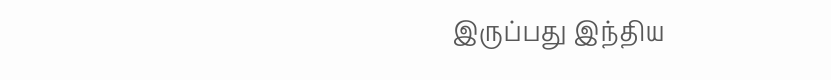இருப்பது இந்திய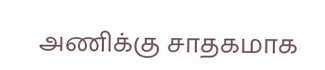அணிக்கு சாதகமாக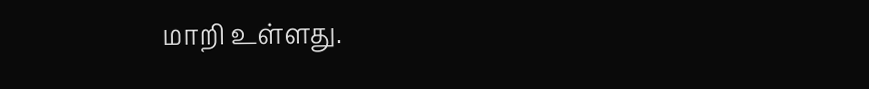மாறி உள்ளது.